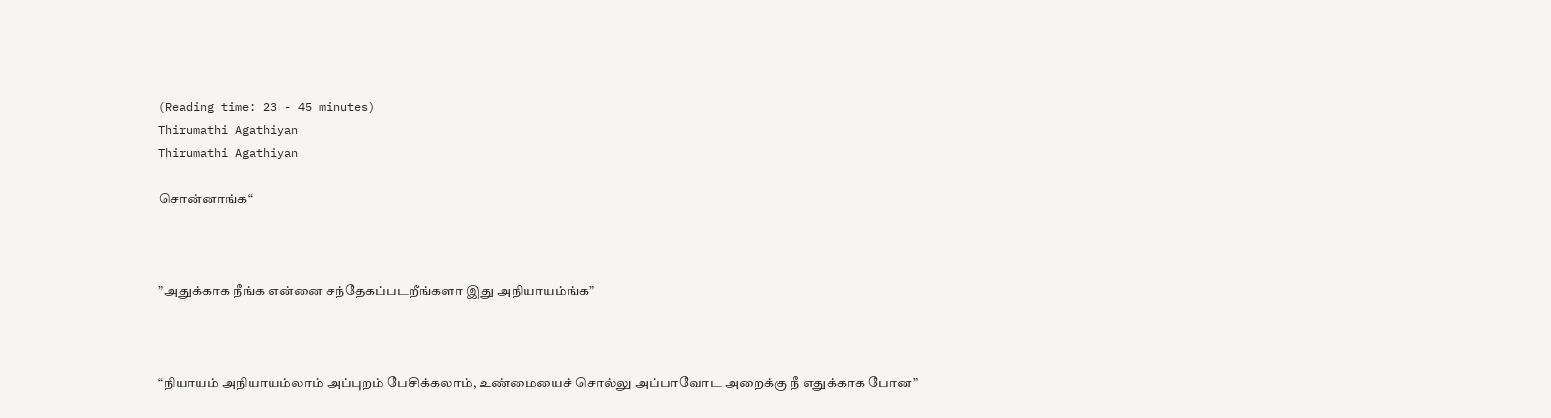(Reading time: 23 - 45 minutes)
Thirumathi Agathiyan
Thirumathi Agathiyan

சொன்னாங்க“



”அதுக்காக நீங்க என்னை சந்தேகப்படறீங்களா இது அநியாயம்ங்க”



“நியாயம் அநியாயம்லாம் அப்புறம் பேசிக்கலாம், உண்மையைச் சொல்லு அப்பாவோட அறைக்கு நீ எதுக்காக போன”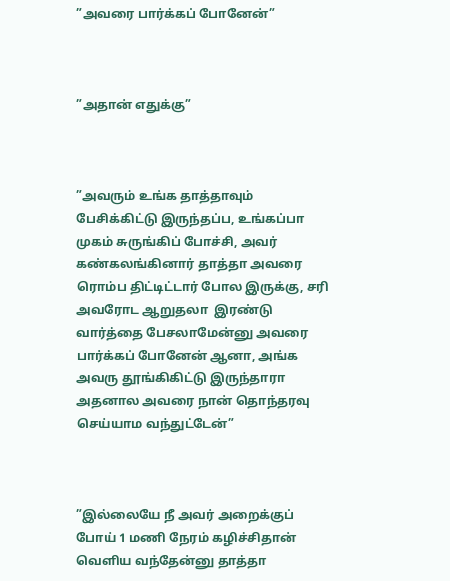”அவரை பார்க்கப் போனேன்”



”அதான் எதுக்கு”



”அவரும் உங்க தாத்தாவும் பேசிக்கிட்டு இருந்தப்ப, உங்கப்பா முகம் சுருங்கிப் போச்சி, அவர் கண்கலங்கினார் தாத்தா அவரை ரொம்ப திட்டிட்டார் போல இருக்கு, சரி அவரோட ஆறுதலா  இரண்டு வார்த்தை பேசலாமேன்னு அவரை பார்க்கப் போனேன் ஆனா, அங்க அவரு தூங்கிகிட்டு இருந்தாரா அதனால அவரை நான் தொந்தரவு செய்யாம வந்துட்டேன்”



”இல்லையே நீ அவர் அறைக்குப் போய் 1 மணி நேரம் கழிச்சிதான் வெளிய வந்தேன்னு தாத்தா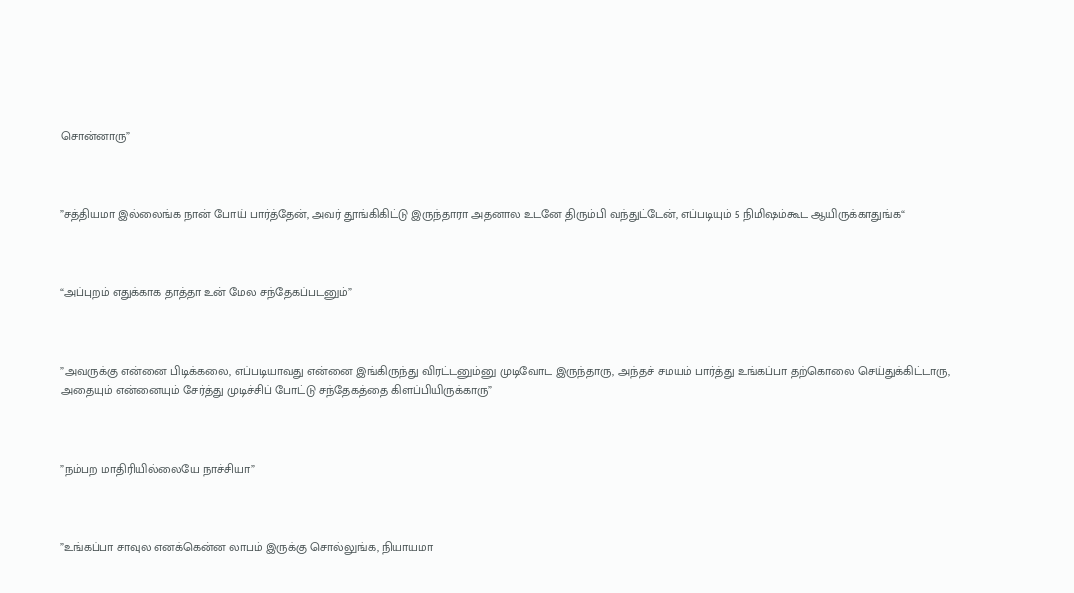சொன்னாரு”



”சத்தியமா இல்லைங்க நான் போய் பார்த்தேன், அவர் தூங்கிகிட்டு இருந்தாரா அதனால உடனே திரும்பி வந்துட்டேன், எப்படியும் 5 நிமிஷம்கூட ஆயிருக்காதுங்க“



“அப்புறம் எதுக்காக தாத்தா உன் மேல சந்தேகப்படனும்”



”அவருக்கு என்னை பிடிக்கலை, எப்படியாவது என்னை இங்கிருந்து விரட்டனும்னு முடிவோட இருந்தாரு, அந்தச் சமயம் பார்த்து உங்கப்பா தற்கொலை செய்துக்கிட்டாரு, அதையும் என்னையும் சேர்த்து முடிச்சிப் போட்டு சந்தேகத்தை கிளப்பியிருக்காரு”



”நம்பற மாதிரியில்லையே நாச்சியா”



”உங்கப்பா சாவுல எனக்கென்ன லாபம் இருக்கு சொல்லுங்க, நியாயமா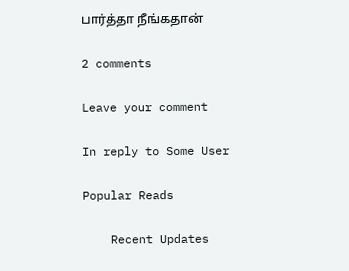பார்த்தா நீங்கதான்

2 comments

Leave your comment

In reply to Some User

Popular Reads

    Recent Updates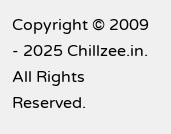Copyright © 2009 - 2025 Chillzee.in. All Rights Reserved.